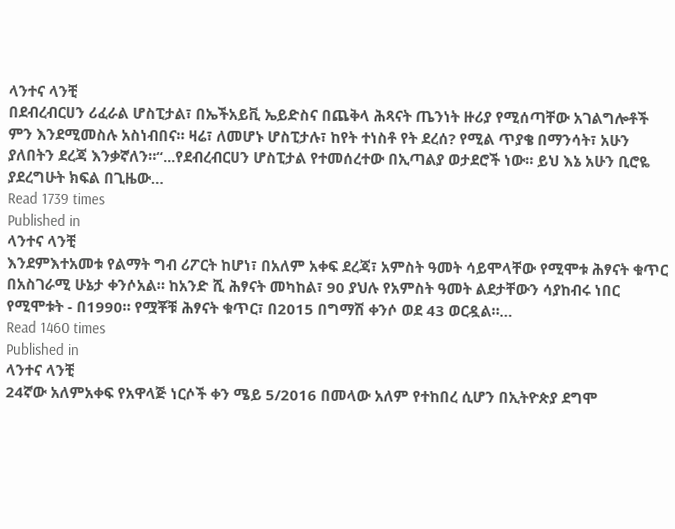ላንተና ላንቺ
በደብረብርሀን ሪፈራል ሆስፒታል፣ በኤችአይቪ ኤይድስና በጨቅላ ሕጻናት ጤንነት ዙሪያ የሚሰጣቸው አገልግሎቶች ምን እንደሚመስሉ አስነብበና። ዛሬ፣ ለመሆኑ ሆስፒታሉ፣ ከየት ተነስቶ የት ደረሰ? የሚል ጥያቄ በማንሳት፣ አሁን ያለበትን ደረጃ እንቃኛለን።“...የደብረብርሀን ሆስፒታል የተመሰረተው በኢጣልያ ወታደሮች ነው። ይህ እኔ አሁን ቢሮዬ ያደረግሁት ክፍል በጊዜው…
Read 1739 times
Published in
ላንተና ላንቺ
እንደምእተአመቱ የልማት ግብ ሪፖርት ከሆነ፣ በአለም አቀፍ ደረጃ፣ አምስት ዓመት ሳይሞላቸው የሚሞቱ ሕፃናት ቁጥር በአስገራሚ ሁኔታ ቀንሶአል። ከአንድ ሺ ሕፃናት መካከል፣ 90 ያህሉ የአምስት ዓመት ልደታቸውን ሳያከብሩ ነበር የሚሞቱት - በ1990። የሟቾቹ ሕፃናት ቁጥር፣ በ2015 በግማሽ ቀንሶ ወደ 43 ወርዷል።…
Read 1460 times
Published in
ላንተና ላንቺ
24ኛው አለምአቀፍ የአዋላጅ ነርሶች ቀን ሜይ 5/2016 በመላው አለም የተከበረ ሲሆን በኢትዮጵያ ደግሞ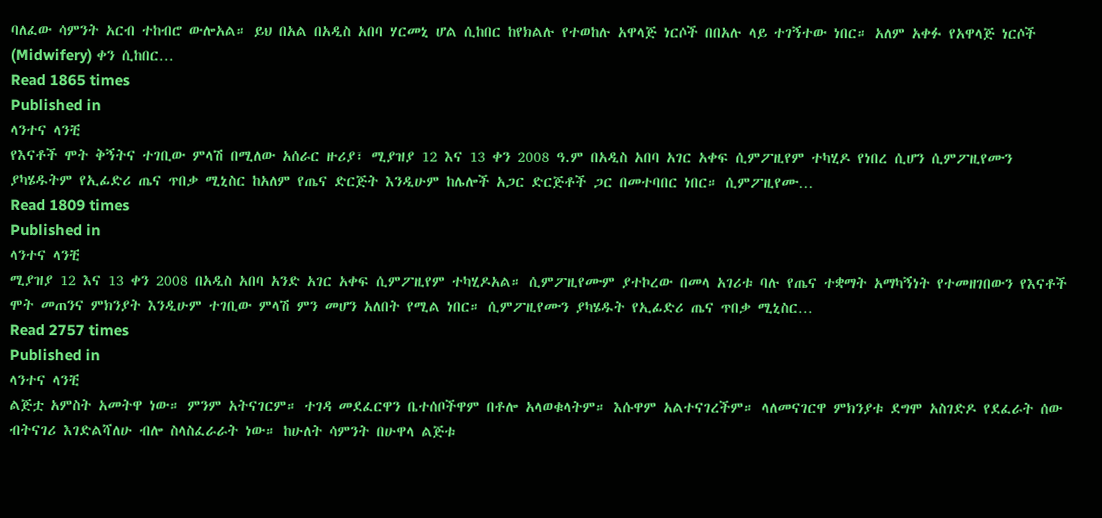ባለፈው ሳምንት አርብ ተከብሮ ውሎአል። ይህ በአል በአዲስ አበባ ሃርመኒ ሆል ሲከበር ከየክልሉ የተወከሉ አዋላጅ ነርሶች በበአሉ ላይ ተገኝተው ነበር። አለም አቀፉ የአዋላጅ ነርሶች (Midwifery) ቀን ሲከበር…
Read 1865 times
Published in
ላንተና ላንቺ
የእናቶች ሞት ቅኝትና ተገቢው ምላሽ በሚለው አሰራር ዙሪያ፣ ሚያዝያ 12 እና 13 ቀን 2008 ዓ.ም በአዲስ አበባ አገር አቀፍ ሲምፖዚየም ተካሂዶ የነበረ ሲሆን ሲምፖዚየሙን ያካሄዱትም የኢፊድሪ ጤና ጥበቃ ሚኒስር ከአለም የጤና ድርጅት እንዲሁም ከሌሎች አጋር ድርጅቶች ጋር በመተባበር ነበር። ሲምፖዚየሙ…
Read 1809 times
Published in
ላንተና ላንቺ
ሚያዝያ 12 እና 13 ቀን 2008 በአዲስ አበባ አንድ አገር አቀፍ ሲምፖዚየም ተካሂዶአል። ሲምፖዚየሙም ያተኮረው በመላ አገሪቱ ባሉ የጤና ተቋማት አማካኝነት የተመዘገበውን የእናቶች ሞት መጠንና ምክንያት እንዲሁም ተገቢው ምላሽ ምን መሆን አለበት የሚል ነበር። ሲምፖዚየሙን ያካሄዱት የኢፊድሪ ጤና ጥበቃ ሚኒስር…
Read 2757 times
Published in
ላንተና ላንቺ
ልጅቷ አምስት አመትዋ ነው። ምንም አትናገርም። ተገዳ መደፈርዋን ቤተሰቦችዋም በቶሎ አላወቁላትም። እሱዋም አልተናገረችም። ላለመናገርዋ ምክንያቱ ደግሞ አስገድዶ የደፈራት ሰው ብትናገሪ እገድልሻለሁ ብሎ ስላስፈራራት ነው። ከሁለት ሳምንት በሁዋላ ልጅቱ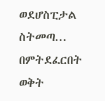ወደሆስፒታል ስትመጣ... በምትደፈርበት ወቅት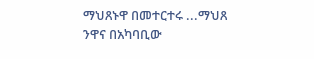ማህጸኑዋ በመተርተሩ ...ማህጸ ንዋና በአካባቢው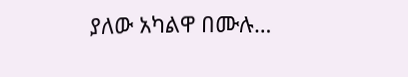ያለው አካልዋ በሙሉ…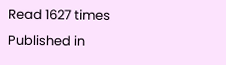Read 1627 times
Published in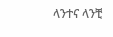ላንተና ላንቺ